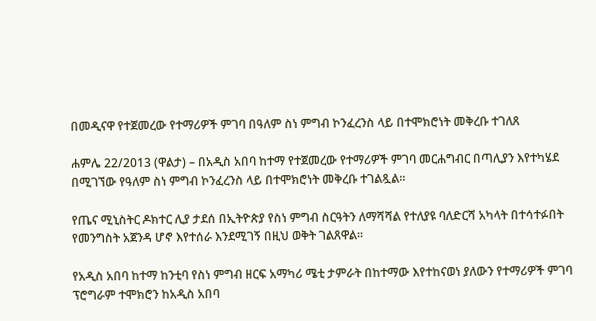በመዲናዋ የተጀመረው የተማሪዎች ምገባ በዓለም ስነ ምግብ ኮንፈረንስ ላይ በተሞክሮነት መቅረቡ ተገለጸ

ሐምሌ 22/2013 (ዋልታ) – በአዲስ አበባ ከተማ የተጀመረው የተማሪዎች ምገባ መርሐግብር በጣሊያን እየተካሄደ በሚገኘው የዓለም ስነ ምግብ ኮንፈረንስ ላይ በተሞክሮነት መቅረቡ ተገልጿል፡፡

የጤና ሚኒስትር ዶክተር ሊያ ታደሰ በኢትዮጵያ የስነ ምግብ ስርዓትን ለማሻሻል የተለያዩ ባለድርሻ አካላት በተሳተፉበት የመንግስት አጀንዳ ሆኖ እየተሰራ እንደሚገኝ በዚህ ወቅት ገልጸዋል፡፡

የአዲስ አበባ ከተማ ከንቲባ የስነ ምግብ ዘርፍ አማካሪ ሜቲ ታምራት በከተማው እየተከናወነ ያለውን የተማሪዎች ምገባ ፕሮግራም ተሞክሮን ከአዲስ አበባ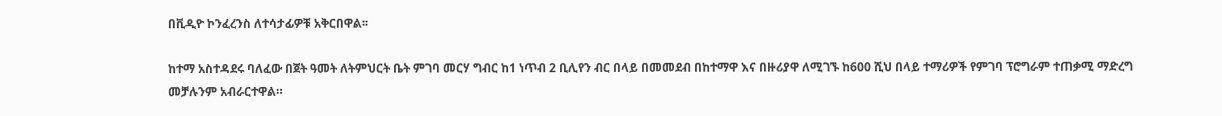በቪዲዮ ኮንፈረንስ ለተሳታፊዎቹ አቅርበዋል፡፡

ከተማ አስተዳደሩ ባለፈው በጀት ዓመት ለትምህርት ቤት ምገባ መርሃ ግብር ከ1 ነጥብ 2 ቢሊየን ብር በላይ በመመደብ በከተማዋ እና በዙሪያዋ ለሚገኙ ከ600 ሺህ በላይ ተማሪዎች የምገባ ፕሮግራም ተጠቃሚ ማድረግ መቻሉንም አብራርተዋል።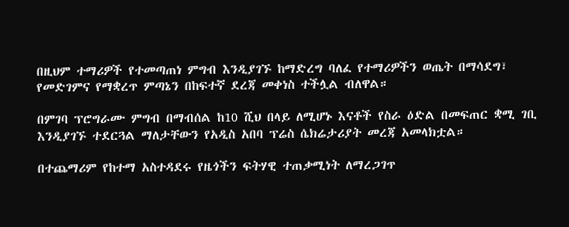በዚህም ተማሪዎች የተመጣጠነ ምግብ እንዲያገኙ ከማድረግ ባለፈ የተማሪዎችን ወጤት በማሳደግ፣ የመድገምና የማቋረጥ ምጣኔን በከፍተኛ ደረጃ መቀነስ ተችሏል ብለዋል።

በምገባ ፕሮግራሙ ምግብ በማብሰል ከ10 ሺህ በላይ ለሚሆኑ እናቶች የስራ ዕድል በመፍጠር ቋሚ ገቢ እንዲያገኙ ተደርጓል ማለታቸውን የአዲስ አበባ ፕሬስ ሴክሬታሪያት መረጃ አመላክቷል።

በተጨማሪም የከተማ አስተዳደሩ የዜጎችን ፍትሃዊ ተጠቃሚነት ለማረጋገጥ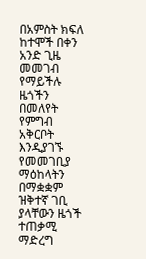በአምስት ክፍለ ከተሞች በቀን አንድ ጊዜ መመገብ የማይችሉ ዜጎችን በመለየት የምግብ አቅርቦት እንዲያገኙ የመመገቢያ ማዕከላትን በማቋቋም ዝቅተኛ ገቢ ያላቸውን ዜጎች ተጠቃሚ ማድረግ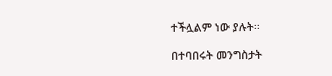ተችሏልም ነው ያሉት፡፡

በተባበሩት መንግስታት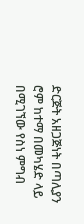ድርጅት አዘጋጅነት በጣሊያን ሮም ከተማ በመካሄድ ላይ በሚገኘው የስነ ምግብ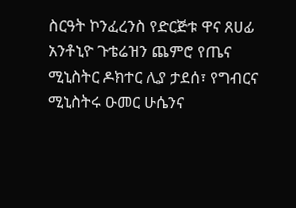ስርዓት ኮንፈረንስ የድርጅቱ ዋና ጸሀፊ አንቶኒዮ ጉቴሬዝን ጨምሮ የጤና ሚኒስትር ዶክተር ሊያ ታደሰ፣ የግብርና ሚኒስትሩ ዑመር ሁሴንና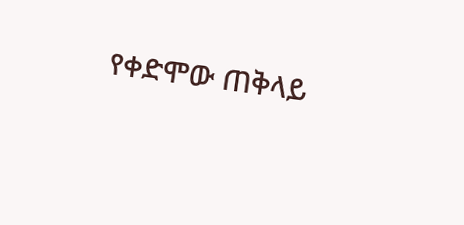የቀድሞው ጠቅላይ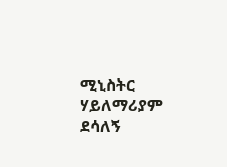ሚኒስትር ሃይለማሪያም ደሳለኝ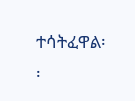ተሳትፈዋል፡፡